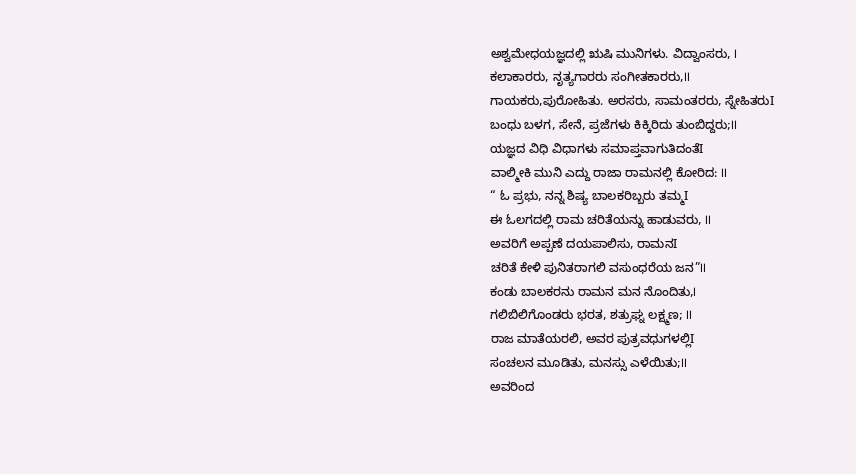ಅಶ್ವಮೇಧಯಜ್ಞದಲ್ಲಿ ಋಷಿ ಮುನಿಗಳು. ವಿದ್ವಾಂಸರು, I
ಕಲಾಕಾರರು, ನೃತ್ಯಗಾರರು ಸಂಗೀತಕಾರರು,II
ಗಾಯಕರು,ಪುರೋಹಿತು. ಅರಸರು, ಸಾಮಂತರರು, ಸ್ನೇಹಿತರುI
ಬಂಧು ಬಳಗ, ಸೇನೆ, ಪ್ರಜೆಗಳು ಕಿಕ್ಕಿರಿದು ತುಂಬಿದ್ದರು;II
ಯಜ್ಞದ ವಿಧಿ ವಿಧಾಗಳು ಸಮಾಪ್ತವಾಗುತಿದಂತೆI
ವಾಲ್ಮೀಕಿ ಮುನಿ ಎದ್ದು ರಾಜಾ ರಾಮನಲ್ಲಿ ಕೋರಿದ: II
“ ಓ ಪ್ರಭು, ನನ್ನ ಶಿಷ್ಯ ಬಾಲಕರಿಬ್ಬರು ತಮ್ಮI
ಈ ಓಲಗದಲ್ಲಿ ರಾಮ ಚರಿತೆಯನ್ನು ಹಾಡುವರು, II
ಅವರಿಗೆ ಅಪ್ಪಣೆ ದಯಪಾಲಿಸು, ರಾಮನI
ಚರಿತೆ ಕೇಳಿ ಪುನಿತರಾಗಲಿ ವಸುಂಧರೆಯ ಜನ”II
ಕಂಡು ಬಾಲಕರನು ರಾಮನ ಮನ ನೊಂದಿತು,I
ಗಲಿಬಿಲಿಗೊಂಡರು ಭರತ, ಶತ್ರುಘ್ನ ಲಕ್ಷ್ಮಣ; II
ರಾಜ ಮಾತೆಯರಲಿ, ಅವರ ಪುತ್ರವಧುಗಳಲ್ಲಿI
ಸಂಚಲನ ಮೂಡಿತು, ಮನಸ್ಸು ಎಳೆಯಿತು;II
ಅವರಿಂದ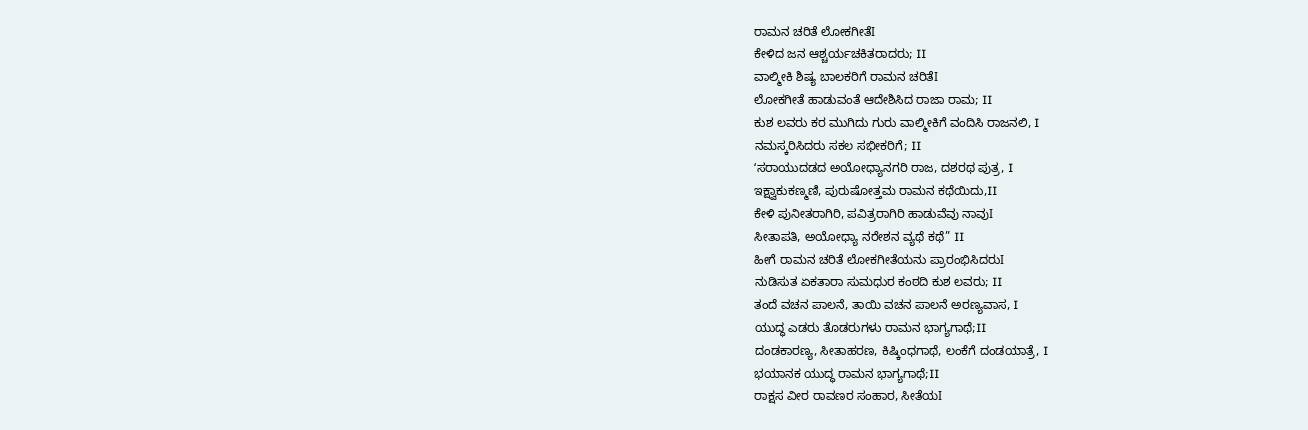ರಾಮನ ಚರಿತೆ ಲೋಕಗೀತೆI
ಕೇಳಿದ ಜನ ಆಶ್ಚರ್ಯಚಕಿತರಾದರು; II
ವಾಲ್ಮೀಕಿ ಶಿಷ್ಯ ಬಾಲಕರಿಗೆ ರಾಮನ ಚರಿತೆI
ಲೋಕಗೀತೆ ಹಾಡುವಂತೆ ಆದೇಶಿಸಿದ ರಾಜಾ ರಾಮ; II
ಕುಶ ಲವರು ಕರ ಮುಗಿದು ಗುರು ವಾಲ್ಮೀಕಿಗೆ ವಂದಿಸಿ ರಾಜನಲಿ, I
ನಮಸ್ಕರಿಸಿದರು ಸಕಲ ಸಭೀಕರಿಗೆ; II
ʻಸರಾಯುದಡದ ಅಯೋಧ್ಯಾನಗರಿ ರಾಜ, ದಶರಥ ಪುತ್ರ, I
ಇಕ್ಷ್ವಾಕುಕಣ್ಮಣಿ, ಪುರುಷೋತ್ತಮ ರಾಮನ ಕಥೆಯಿದು,II
ಕೇಳಿ ಪುನೀತರಾಗಿರಿ, ಪವಿತ್ರರಾಗಿರಿ ಹಾಡುವೆವು ನಾವುI
ಸೀತಾಪತಿ, ಅಯೋಧ್ಯಾ ನರೇಶನ ವ್ಯಥೆ ಕಥೆ” II
ಹೀಗೆ ರಾಮನ ಚರಿತೆ ಲೋಕಗೀತೆಯನು ಪ್ರಾರಂಭಿಸಿದರುI
ನುಡಿಸುತ ಏಕತಾರಾ ಸುಮಧುರ ಕಂಠದಿ ಕುಶ ಲವರು; II
ತಂದೆ ವಚನ ಪಾಲನೆ, ತಾಯಿ ವಚನ ಪಾಲನೆ ಅರಣ್ಯವಾಸ, I
ಯುದ್ಧ ಎಡರು ತೊಡರುಗಳು ರಾಮನ ಭಾಗ್ಯಗಾಥೆ;II
ದಂಡಕಾರಣ್ಯ, ಸೀತಾಹರಣ, ಕಿಷ್ಕಿಂಧಗಾಥೆ, ಲಂಕೆಗೆ ದಂಡಯಾತ್ರೆ, I
ಭಯಾನಕ ಯುದ್ಧ ರಾಮನ ಭಾಗ್ಯಗಾಥೆ;II
ರಾಕ್ಷಸ ವೀರ ರಾವಣರ ಸಂಹಾರ, ಸೀತೆಯI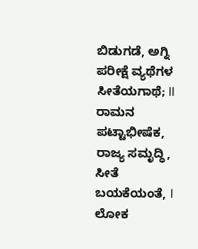ಬಿಡುಗಡೆ, ಅಗ್ನಿ ಪರೀಕ್ಷೆ ವ್ಯಥೆಗಳ ಸೀತೆಯಗಾಥೆ; II
ರಾಮನ ಪಟ್ಟಾಭೀಷೆಕ, ರಾಜ್ಯ ಸಮೃದ್ಧಿ, ಸೀತೆ ಬಯಕೆಯಂತೆ, I
ಲೋಕ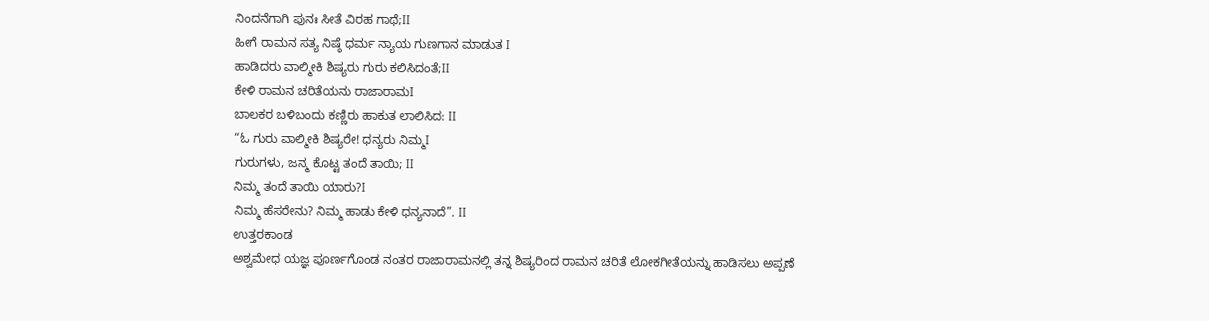ನಿಂದನೆಗಾಗಿ ಪುನಃ ಸೀತೆ ವಿರಹ ಗಾಥೆ;II
ಹೀಗೆ ರಾಮನ ಸತ್ಯ ನಿಷ್ಠೆ ಧರ್ಮ ನ್ಯಾಯ ಗುಣಗಾನ ಮಾಡುತ I
ಹಾಡಿದರು ವಾಲ್ಮೀಕಿ ಶಿಷ್ಯರು ಗುರು ಕಲಿಸಿದಂತೆ;II
ಕೇಳಿ ರಾಮನ ಚರಿತೆಯನು ರಾಜಾರಾಮI
ಬಾಲಕರ ಬಳಿಬಂದು ಕಣ್ಣಿರು ಹಾಕುತ ಲಾಲಿಸಿದ: II
“ಓ ಗುರು ವಾಲ್ಮೀಕಿ ಶಿಷ್ಯರೇ! ಧನ್ಯರು ನಿಮ್ಮI
ಗುರುಗಳು, ಜನ್ಮ ಕೊಟ್ಟ ತಂದೆ ತಾಯಿ; II
ನಿಮ್ಮ ತಂದೆ ತಾಯಿ ಯಾರು?I
ನಿಮ್ಮ ಹೆಸರೇನು? ನಿಮ್ಮ ಹಾಡು ಕೇಳಿ ಧನ್ಯನಾದೆ”. II
ಉತ್ತರಕಾಂಡ
ಅಶ್ವಮೇಧ ಯಜ್ಞ ಪೂರ್ಣಗೊಂಡ ನಂತರ ರಾಜಾರಾಮನಲ್ಲಿ ತನ್ನ ಶಿಷ್ಯರಿಂದ ರಾಮನ ಚರಿತೆ ಲೋಕಗೀತೆಯನ್ನು ಹಾಡಿಸಲು ಅಪ್ಪಣೆ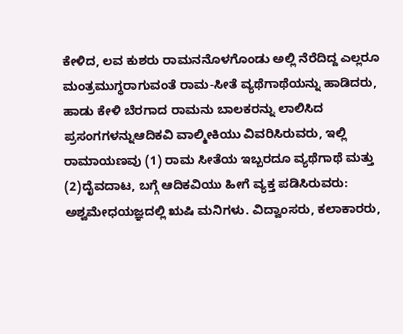ಕೇಳಿದ, ಲವ ಕುಶರು ರಾಮನನೊಳಗೊಂಡು ಅಲ್ಲಿ ನೆರೆದಿದ್ದ ಎಲ್ಲರೂ ಮಂತ್ರಮುಗ್ಧರಾಗುವಂತೆ ರಾಮ-ಸೀತೆ ವ್ಯಥೆಗಾಥೆಯನ್ನು ಹಾಡಿದರು, ಹಾಡು ಕೇಳಿ ಬೆರಗಾದ ರಾಮನು ಬಾಲಕರನ್ನು ಲಾಲಿಸಿದ ಪ್ರಸಂಗಗಳನ್ನುಆದಿಕವಿ ವಾಲ್ಮೀಕಿಯು ವಿವರಿಸಿರುವರು, ಇಲ್ಲಿ ರಾಮಾಯಣವು (1) ರಾಮ ಸೀತೆಯ ಇಬ್ಬರದೂ ವ್ಯಥೆಗಾಥೆ ಮತ್ತು (2)ದೈವದಾಟ, ಬಗ್ಗೆ ಆದಿಕವಿಯು ಹೀಗೆ ವ್ಯಕ್ತ ಪಡಿಸಿರುವರು: ಅಶ್ವಮೇಧಯಜ್ಞದಲ್ಲಿ ಋಷಿ ಮನಿಗಳು. ವಿದ್ವಾಂಸರು, ಕಲಾಕಾರರು,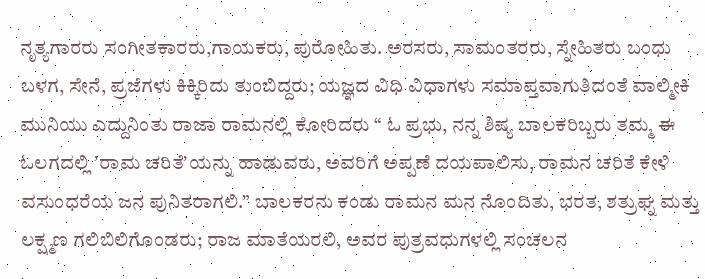ನೃತ್ಯಗಾರರು ಸಂಗೀತಕಾರರು,ಗಾಯಕರು, ಪುರೋಹಿತು. ಅರಸರು, ಸಾಮಂತರರು, ಸ್ನೇಹಿತರು ಬಂಧು ಬಳಗ, ಸೇನೆ, ಪ್ರಜೆಗಳು ಕಿಕ್ಕಿರಿದು ತುಂಬಿದ್ದರು; ಯಜ್ಞದ ವಿಧಿ ವಿಧಾಗಳು ಸಮಾಪ್ತವಾಗುತಿದಂತೆ ವಾಲ್ಮೀಕಿ ಮುನಿಯು ಎದ್ದುನಿಂತು ರಾಜಾ ರಾಮನಲ್ಲಿ ಕೋರಿದರು “ ಓ ಪ್ರಭು, ನನ್ನ ಶಿಷ್ಯ ಬಾಲಕರಿಬ್ಬರು ತಮ್ಮ ಈ ಓಲಗದಲ್ಲಿ ʼರಾಮ ಚರಿತೆʼಯನ್ನು ಹಾಡುವರು, ಅವರಿಗೆ ಅಪ್ಪಣೆ ದಯಪಾಲಿಸು, ರಾಮನ ಚರಿತೆ ಕೇಳಿ ವಸುಂಧರೆಯ ಜನ ಪುನಿತರಾಗಲಿ.” ಬಾಲಕರನು ಕಂಡು ರಾಮನ ಮನ ನೊಂದಿತು, ಭರತ, ಶತ್ರುಘ್ನ ಮತ್ತು ಲಕ್ಷ್ಮಣ ಗಲಿಬಿಲಿಗೊಂಡರು; ರಾಜ ಮಾತೆಯರಲಿ, ಅವರ ಪುತ್ರವಧುಗಳಲ್ಲಿ ಸಂಚಲನ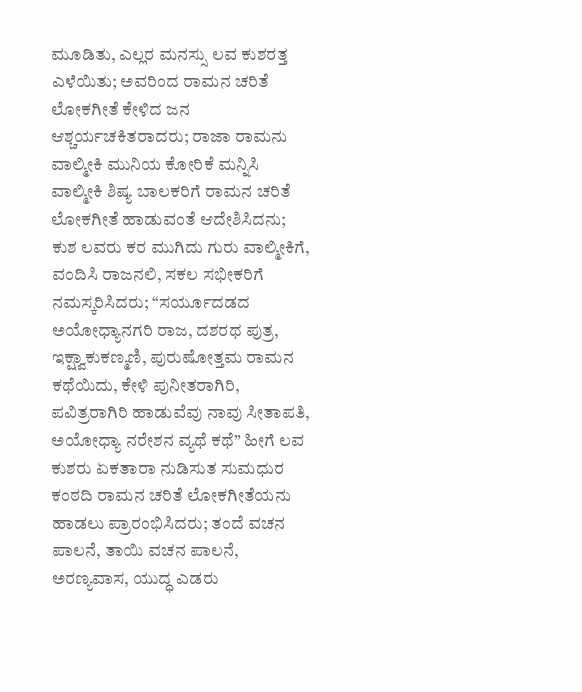ಮೂಡಿತು, ಎಲ್ಲರ ಮನಸ್ಸು ಲವ ಕುಶರತ್ತ ಎಳೆಯಿತು; ಅವರಿಂದ ರಾಮನ ಚರಿತೆ ಲೋಕಗೀತೆ ಕೇಳಿದ ಜನ ಆಶ್ಚರ್ಯಚಕಿತರಾದರು; ರಾಜಾ ರಾಮನು ವಾಲ್ಮೀಕಿ ಮುನಿಯ ಕೋರಿಕೆ ಮನ್ನಿಸಿ ವಾಲ್ಮೀಕಿ ಶಿಷ್ಯ ಬಾಲಕರಿಗೆ ರಾಮನ ಚರಿತೆ ಲೋಕಗೀತೆ ಹಾಡುವಂತೆ ಆದೇಶಿಸಿದನು; ಕುಶ ಲವರು ಕರ ಮುಗಿದು ಗುರು ವಾಲ್ಮೀಕಿಗೆ, ವಂದಿಸಿ ರಾಜನಲಿ, ಸಕಲ ಸಭೀಕರಿಗೆ ನಮಸ್ಕರಿಸಿದರು; “ಸರ್ಯೂದಡದ ಅಯೋಧ್ಯಾನಗರಿ ರಾಜ, ದಶರಥ ಪುತ್ರ, ಇಕ್ಷ್ವಾಕುಕಣ್ಮಣಿ, ಪುರುಷೋತ್ತಮ ರಾಮನ ಕಥೆಯಿದು, ಕೇಳಿ ಪುನೀತರಾಗಿರಿ, ಪವಿತ್ರರಾಗಿರಿ ಹಾಡುವೆವು ನಾವು ಸೀತಾಪತಿ, ಅಯೋಧ್ಯಾ ನರೇಶನ ವ್ಯಥೆ ಕಥೆ” ಹೀಗೆ ಲವ ಕುಶರು ಏಕತಾರಾ ನುಡಿಸುತ ಸುಮಧುರ ಕಂಠದಿ ರಾಮನ ಚರಿತೆ ಲೋಕಗೀತೆಯನು ಹಾಡಲು ಪ್ರಾರಂಭಿಸಿದರು; ತಂದೆ ವಚನ ಪಾಲನೆ, ತಾಯಿ ವಚನ ಪಾಲನೆ, ಅರಣ್ಯವಾಸ, ಯುದ್ಧ ಎಡರು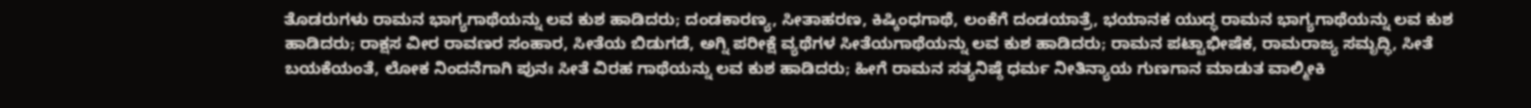ತೊಡರುಗಳು ರಾಮನ ಭಾಗ್ಯಗಾಥೆಯನ್ನು ಲವ ಕುಶ ಹಾಡಿದರು; ದಂಡಕಾರಣ್ಯ, ಸೀತಾಹರಣ, ಕಿಷ್ಕಿಂಧಗಾಥೆ, ಲಂಕೆಗೆ ದಂಡಯಾತ್ರೆ, ಭಯಾನಕ ಯುದ್ಧ ರಾಮನ ಭಾಗ್ಯಗಾಥೆಯನ್ನು ಲವ ಕುಶ ಹಾಡಿದರು; ರಾಕ್ಷಸ ವೀರ ರಾವಣರ ಸಂಹಾರ, ಸೀತೆಯ ಬಿಡುಗಡೆ, ಅಗ್ನಿ ಪರೀಕ್ಷೆ ವ್ಯಥೆಗಳ ಸೀತೆಯಗಾಥೆಯನ್ನು ಲವ ಕುಶ ಹಾಡಿದರು; ರಾಮನ ಪಟ್ಟಾಭೀಷೆಕ, ರಾಮರಾಜ್ಯ ಸಮೃದ್ಧಿ, ಸೀತೆ ಬಯಕೆಯಂತೆ, ಲೋಕ ನಿಂದನೆಗಾಗಿ ಪುನಃ ಸೀತೆ ವಿರಹ ಗಾಥೆಯನ್ನು ಲವ ಕುಶ ಹಾಡಿದರು; ಹೀಗೆ ರಾಮನ ಸತ್ಯನಿಷ್ಠೆ ಧರ್ಮ ನೀತಿನ್ಯಾಯ ಗುಣಗಾನ ಮಾಡುತ ವಾಲ್ಮೀಕಿ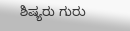ಶಿಷ್ಯರು ಗುರು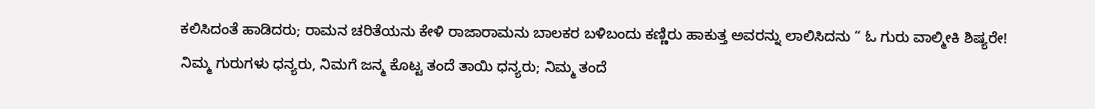ಕಲಿಸಿದಂತೆ ಹಾಡಿದರು; ರಾಮನ ಚರಿತೆಯನು ಕೇಳಿ ರಾಜಾರಾಮನು ಬಾಲಕರ ಬಳಿಬಂದು ಕಣ್ಣಿರು ಹಾಕುತ್ತ ಅವರನ್ನು ಲಾಲಿಸಿದನು “ ಓ ಗುರು ವಾಲ್ಮೀಕಿ ಶಿಷ್ಯರೇ! ನಿಮ್ಮ ಗುರುಗಳು ಧನ್ಯರು, ನಿಮಗೆ ಜನ್ಮ ಕೊಟ್ಟ ತಂದೆ ತಾಯಿ ಧನ್ಯರು; ನಿಮ್ಮ ತಂದೆ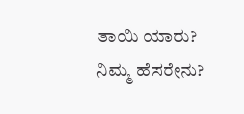ತಾಯಿ ಯಾರು? ನಿಮ್ಮ ಹೆಸರೇನು?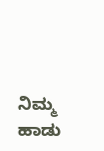ನಿಮ್ಮ ಹಾಡು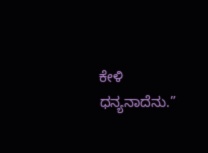ಕೇಳಿ ಧನ್ಯನಾದೆನು.”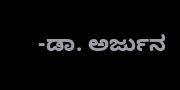-ಡಾ. ಅರ್ಜುನ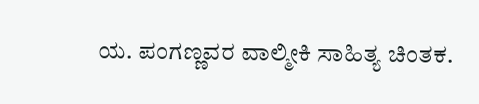ಯ. ಪಂಗಣ್ಣವರ ವಾಲ್ಮೀಕಿ ಸಾಹಿತ್ಯ ಚಿಂತಕ.